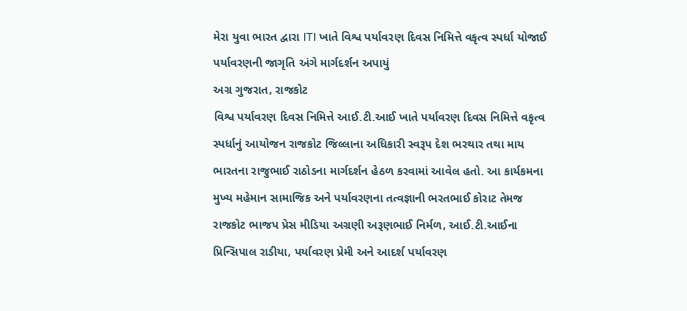મેરા યુવા ભારત દ્વારા ITI ખાતે વિશ્વ પર્યાવરણ દિવસ નિમિત્તે વકૃત્વ સ્પર્ધા યોજાઈ
પર્યાવરણની જાગૃતિ અંગે માર્ગદર્શન અપાયું
અગ્ર ગુજરાત, રાજકોટ
વિશ્વ પર્યાવરણ દિવસ નિમિત્તે આઈ.ટી.આઈ ખાતે પર્યાવરણ દિવસ નિમિત્તે વકૃત્વ સ્પર્ધાનું આયોજન રાજકોટ જિલ્લાના અધિકારી સ્વરૂપ દેશ ભરથાર તથા માય ભારતના રાજુભાઈ રાઠોડના માર્ગદર્શન હેઠળ કરવામાં આવેલ હતો. આ કાર્યકમના મુખ્ય મહેમાન સામાજિક અને પર્યાવરણના તત્વજ્ઞાની ભરતભાઈ કોરાટ તેમજ રાજકોટ ભાજપ પ્રેસ મીડિયા અગ્રણી અરૂણભાઈ નિર્મળ, આઈ.ટી.આઈના પ્રિન્સિપાલ રાડીયા, પર્યાવરણ પ્રેમી અને આદર્શ પર્યાવરણ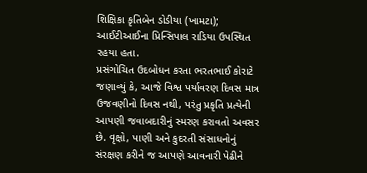શિક્ષિકા કૃતિબેન ડોડીયા (ખામટા); આઈટીઆઈના પ્રિન્સિપાલ રાડિયા ઉપસ્થિત રહયા હતા.
પ્રસંગોચિત ઉદબોધન કરતા ભરતભાઈ કોરાટે જણાવ્યું કે, આજે વિશ્વ પર્યાવરણ દિવસ માત્ર ઉજવણીનો દિવસ નથી, પરંતુ પ્રકૃતિ પ્રત્યેની આપણી જવાબદારીનું સ્મરણ કરાવતો અવસર છે. વૃક્ષો, પાણી અને કુદરતી સંસાધનોનું સંરક્ષણ કરીને જ આપણે આવનારી પેઢીને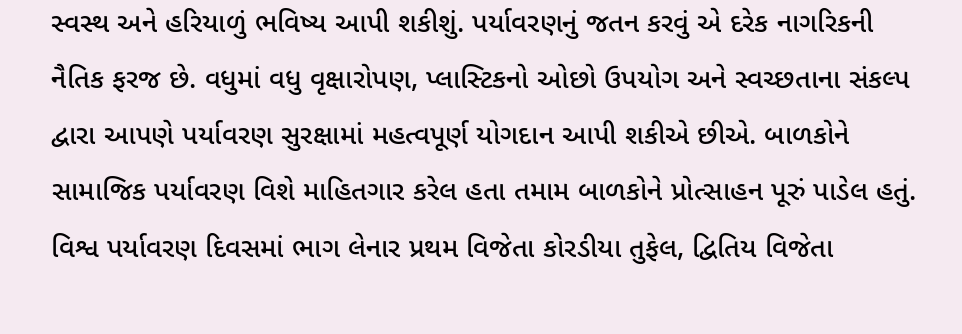સ્વસ્થ અને હરિયાળું ભવિષ્ય આપી શકીશું. પર્યાવરણનું જતન કરવું એ દરેક નાગરિકની નૈતિક ફરજ છે. વધુમાં વધુ વૃક્ષારોપણ, પ્લાસ્ટિકનો ઓછો ઉપયોગ અને સ્વચ્છતાના સંકલ્પ દ્વારા આપણે પર્યાવરણ સુરક્ષામાં મહત્વપૂર્ણ યોગદાન આપી શકીએ છીએ. બાળકોને સામાજિક પર્યાવરણ વિશે માહિતગાર કરેલ હતા તમામ બાળકોને પ્રોત્સાહન પૂરું પાડેલ હતું.
વિશ્વ પર્યાવરણ દિવસમાં ભાગ લેનાર પ્રથમ વિજેતા કોરડીયા તુફેલ, દ્વિતિય વિજેતા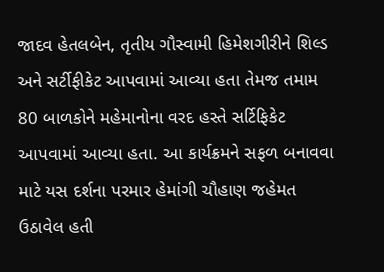જાદવ હેતલબેન, તૃતીય ગૌસ્વામી હિમેશગીરીને શિલ્ડ અને સર્ટીફીકેટ આપવામાં આવ્યા હતા તેમજ તમામ 80 બાળકોને મહેમાનોના વરદ હસ્તે સર્ટિફિકેટ આપવામાં આવ્યા હતા. આ કાર્યક્રમને સફળ બનાવવા માટે યસ દર્શના પરમાર હેમાંગી ચૌહાણ જહેમત ઉઠાવેલ હતી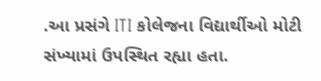.આ પ્રસંગે ITI કોલેજના વિદ્યાર્થીઓ મોટી સંખ્યામાં ઉપસ્થિત રહ્યા હતા.